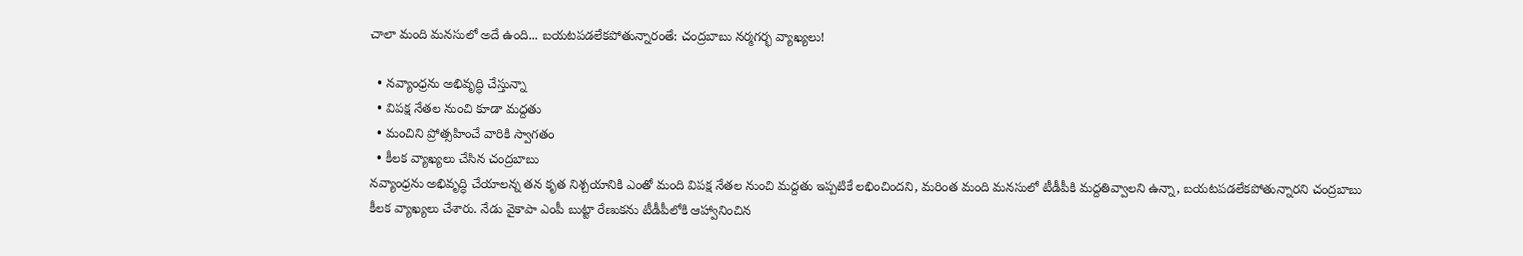చాలా మంది మనసులో అదే ఉంది... బయటపడలేకపోతున్నారంతే: చంద్రబాబు నర్మగర్భ వ్యాఖ్యలు!

  • నవ్యాంధ్రను అభివృద్ధి చేస్తున్నా
  • విపక్ష నేతల నుంచి కూడా మద్దతు
  • మంచిని ప్రోత్సహించే వారికి స్వాగతం
  • కీలక వ్యాఖ్యలు చేసిన చంద్రబాబు
నవ్యాంధ్రను అభివృద్ధి చేయాలన్న తన కృత నిశ్చయానికి ఎంతో మంది విపక్ష నేతల నుంచి మద్దతు ఇప్పటికే లభించిందని, మరింత మంది మనసులో టీడీపీకి మద్దతివ్వాలని ఉన్నా, బయటపడలేకపోతున్నారని చంద్రబాబు కీలక వ్యాఖ్యలు చేశారు. నేడు వైకాపా ఎంపీ బుట్టా రేణుకను టీడీపీలోకి ఆహ్వానించిన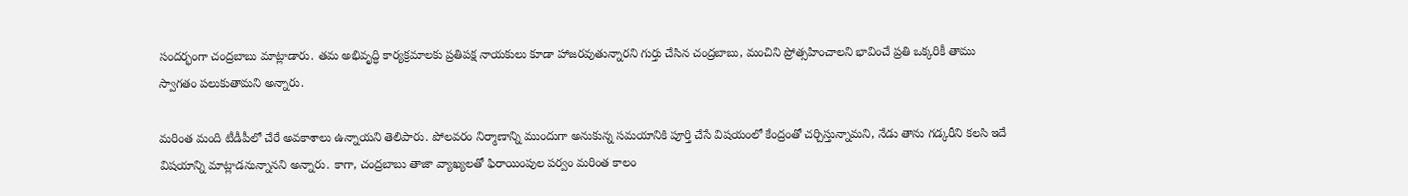సందర్భంగా చంద్రబాబు మాట్లాడారు. తమ అభివృద్ధి కార్యక్రమాలకు ప్రతిపక్ష నాయకులు కూడా హాజరవుతున్నారని గుర్తు చేసిన చంద్రబాబు, మంచిని ప్రోత్సహించాలని భావించే ప్రతి ఒక్కరికీ తాము స్వాగతం పలుకుతామని అన్నారు.

మరింత మంది టీడీపీలో చేరే అవకాశాలు ఉన్నాయని తెలిపారు. పోలవరం నిర్మాణాన్ని ముందుగా అనుకున్న సమయానికి పూర్తి చేసే విషయంలో కేంద్రంతో చర్చిస్తున్నామని, నేడు తాను గడ్కరీని కలసి ఇదే విషయాన్ని మాట్లాడనున్నానని అన్నారు. కాగా, చంద్రబాబు తాజా వ్యాఖ్యలతో ఫిరాయింపుల పర్వం మరింత కాలం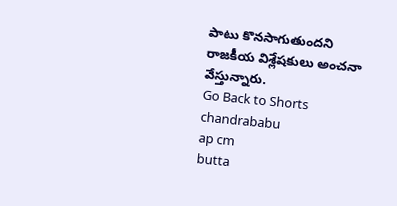పాటు కొనసాగుతుందని రాజకీయ విశ్లేషకులు అంచనా వేస్తున్నారు.
Go Back to Shorts
chandrababu
ap cm
butta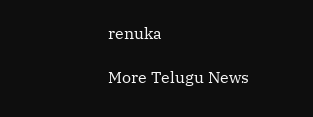renuka

More Telugu News